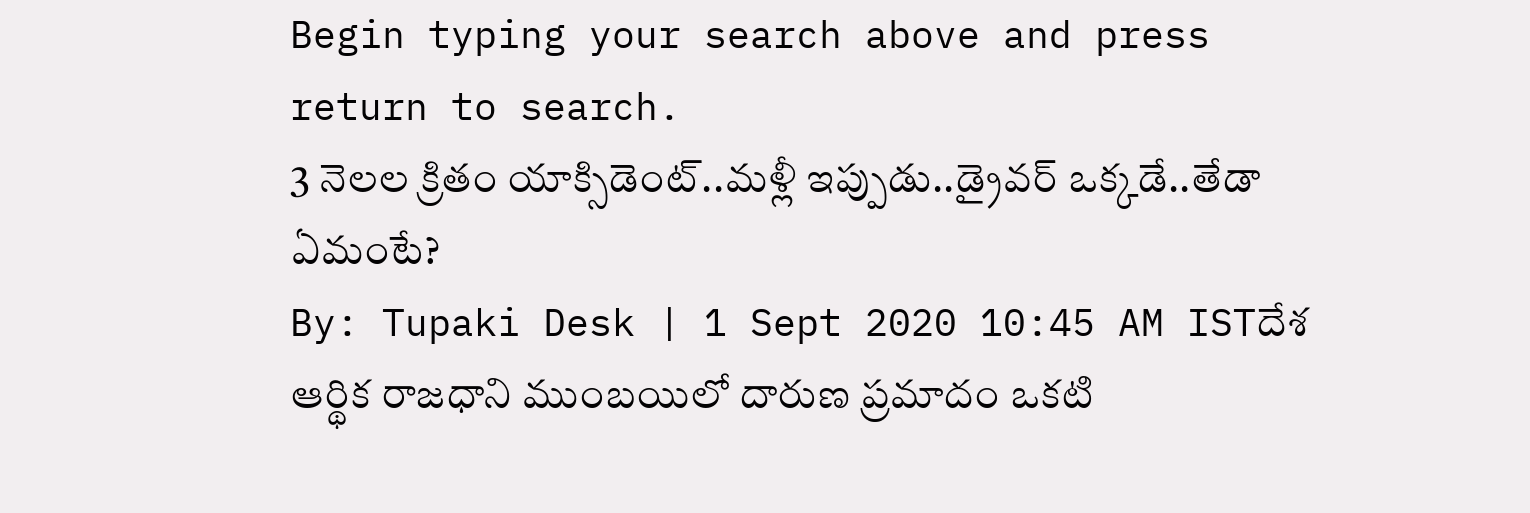Begin typing your search above and press return to search.
3 నెలల క్రితం యాక్సిడెంట్..మళ్లీ ఇప్పుడు..డ్రైవర్ ఒక్కడే..తేడా ఏమంటే?
By: Tupaki Desk | 1 Sept 2020 10:45 AM ISTదేశ ఆర్థిక రాజధాని ముంబయిలో దారుణ ప్రమాదం ఒకటి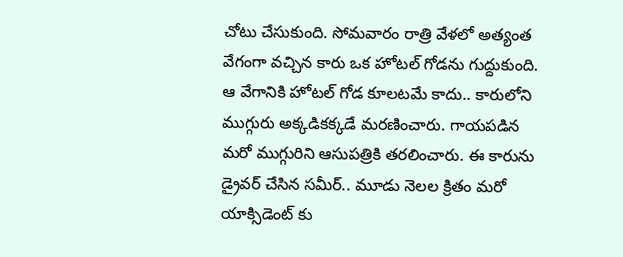చోటు చేసుకుంది. సోమవారం రాత్రి వేళలో అత్యంత వేగంగా వచ్చిన కారు ఒక హోటల్ గోడను గుద్దుకుంది. ఆ వేగానికి హోటల్ గోడ కూలటమే కాదు.. కారులోని ముగ్గురు అక్కడికక్కడే మరణించారు. గాయపడిన మరో ముగ్గురిని ఆసుపత్రికి తరలించారు. ఈ కారును డ్రైవర్ చేసిన సమీర్.. మూడు నెలల క్రితం మరో యాక్సిడెంట్ కు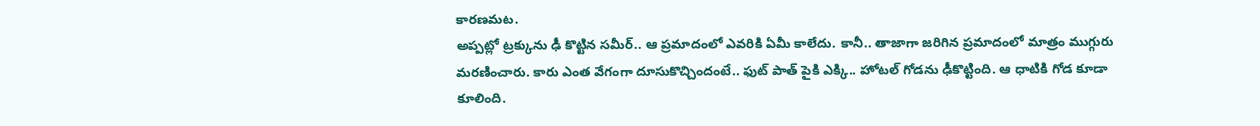కారణమట.
అప్పట్లో ట్రక్కును ఢీ కొట్టిన సమీర్.. ఆ ప్రమాదంలో ఎవరికి ఏమీ కాలేదు. కానీ.. తాజాగా జరిగిన ప్రమాదంలో మాత్రం ముగ్గురు మరణించారు. కారు ఎంత వేగంగా దూసుకొచ్చిందంటే.. ఫుట్ పాత్ పైకి ఎక్కి.. హోటల్ గోడను ఢీకొట్టింది. ఆ ధాటికి గోడ కూడా కూలింది.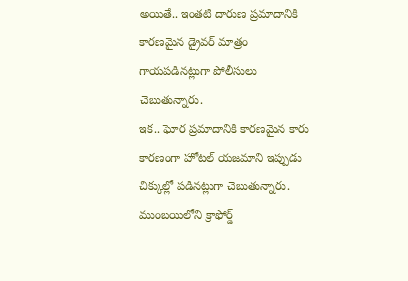అయితే.. ఇంతటి దారుణ ప్రమాదానికి కారణమైన డ్రైవర్ మాత్రం గాయపడినట్లుగా పోలీసులు చెబుతున్నారు.
ఇక.. ఘోర ప్రమాదానికి కారణమైన కారు కారణంగా హోటల్ యజమాని ఇప్పుడు చిక్కుల్లో పడినట్లుగా చెబుతున్నారు. ముంబయిలోని క్రాఫోర్డ్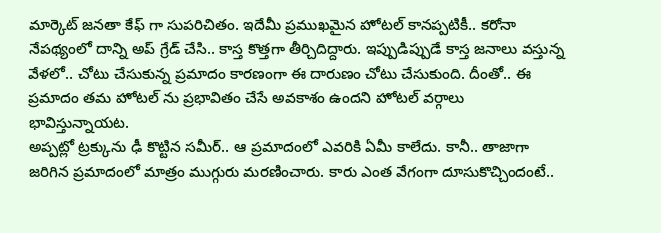మార్కెట్ జనతా కేఫ్ గా సుపరిచితం. ఇదేమీ ప్రముఖమైన హోటల్ కానప్పటికీ.. కరోనా నేపథ్యంలో దాన్ని అప్ గ్రేడ్ చేసి.. కాస్త కొత్తగా తీర్చిదిద్దారు. ఇప్పుడిప్పుడే కాస్త జనాలు వస్తున్న వేళలో.. చోటు చేసుకున్న ప్రమాదం కారణంగా ఈ దారుణం చోటు చేసుకుంది. దీంతో.. ఈ ప్రమాదం తమ హోటల్ ను ప్రభావితం చేసే అవకాశం ఉందని హోటల్ వర్గాలు భావిస్తున్నాయట.
అప్పట్లో ట్రక్కును ఢీ కొట్టిన సమీర్.. ఆ ప్రమాదంలో ఎవరికి ఏమీ కాలేదు. కానీ.. తాజాగా జరిగిన ప్రమాదంలో మాత్రం ముగ్గురు మరణించారు. కారు ఎంత వేగంగా దూసుకొచ్చిందంటే..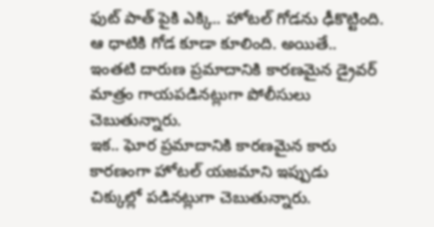ఫుట్ పాత్ పైకి ఎక్కి.. హోటల్ గోడను ఢీకొట్టింది. ఆ ధాటికి గోడ కూడా కూలింది. అయితే.. ఇంతటి దారుణ ప్రమాదానికి కారణమైన డ్రైవర్ మాత్రం గాయపడినట్లుగా పోలీసులు చెబుతున్నారు.
ఇక.. ఘోర ప్రమాదానికి కారణమైన కారు కారణంగా హోటల్ యజమాని ఇప్పుడు చిక్కుల్లో పడినట్లుగా చెబుతున్నారు.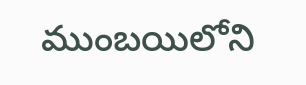ముంబయిలోని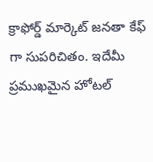క్రాఫోర్డ్ మార్కెట్ జనతా కేఫ్ గా సుపరిచితం. ఇదేమీ ప్రముఖమైన హోటల్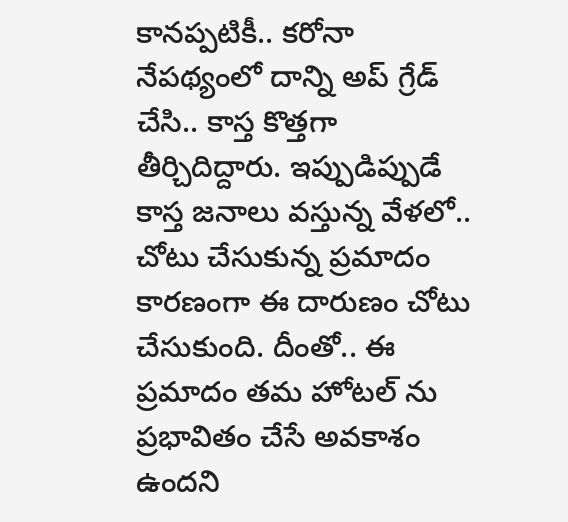కానప్పటికీ.. కరోనా నేపథ్యంలో దాన్ని అప్ గ్రేడ్ చేసి.. కాస్త కొత్తగా తీర్చిదిద్దారు. ఇప్పుడిప్పుడే కాస్త జనాలు వస్తున్న వేళలో.. చోటు చేసుకున్న ప్రమాదం కారణంగా ఈ దారుణం చోటు చేసుకుంది. దీంతో.. ఈ ప్రమాదం తమ హోటల్ ను ప్రభావితం చేసే అవకాశం ఉందని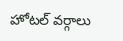హోటల్ వర్గాలు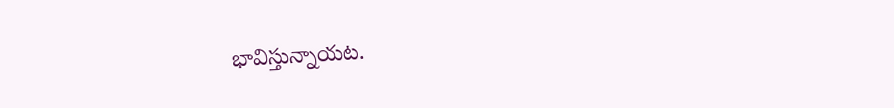భావిస్తున్నాయట.